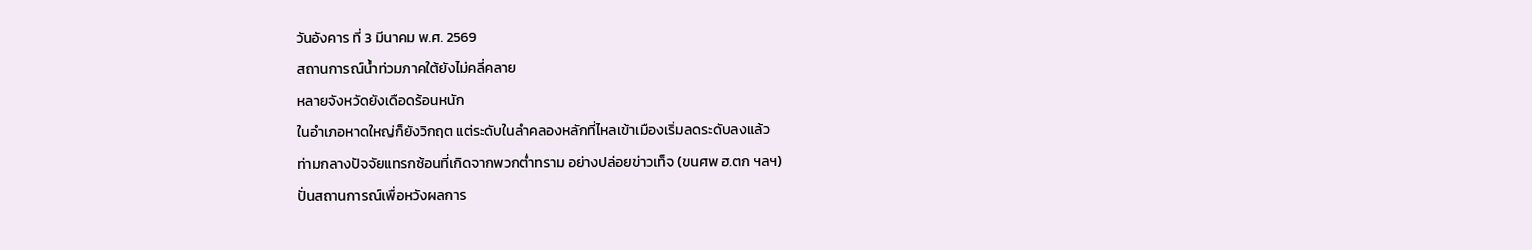วันอังคาร ที่ 3 มีนาคม พ.ศ. 2569
สถานการณ์น้ำท่วมภาคใต้ยังไม่คลี่คลาย
หลายจังหวัดยังเดือดร้อนหนัก
ในอำเภอหาดใหญ่ก็ยังวิกฤต แต่ระดับในลำคลองหลักที่ไหลเข้าเมืองเริ่มลดระดับลงแล้ว
ท่ามกลางปัจจัยแทรกซ้อนที่เกิดจากพวกต่ำทราม อย่างปล่อยข่าวเท็จ (ขนศพ ฮ.ตก ฯลฯ)
ปั่นสถานการณ์เพื่อหวังผลการ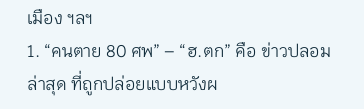เมือง ฯลฯ
1. “คนตาย 80 ศพ” – “ฮ.ตก” คือ ข่าวปลอมล่าสุด ที่ถูกปล่อยแบบหวังผ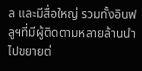ล และมีสื่อใหญ่ รวมทั้งอินฟลูฯที่มีผู้ติดตามหลายล้านนำไปขยายต่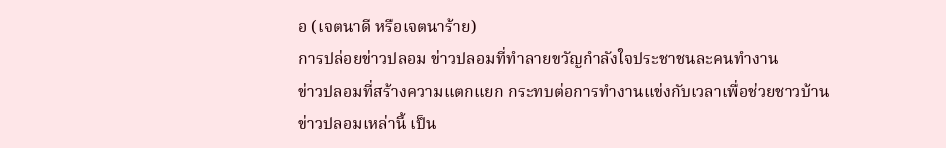อ (เจตนาดี หรือเจตนาร้าย)
การปล่อยข่าวปลอม ข่าวปลอมที่ทำลายขวัญกำลังใจประชาชนละคนทำงาน
ข่าวปลอมที่สร้างความแตกแยก กระทบต่อการทำงานแข่งกับเวลาเพื่อช่วยชาวบ้าน
ข่าวปลอมเหล่านี้ เป็น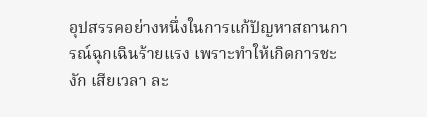อุปสรรคอย่างหนึ่งในการแก้ปัญหาสถานการณ์ฉุกเฉินร้ายแรง เพราะทำให้เกิดการชะงัก เสียเวลา ละ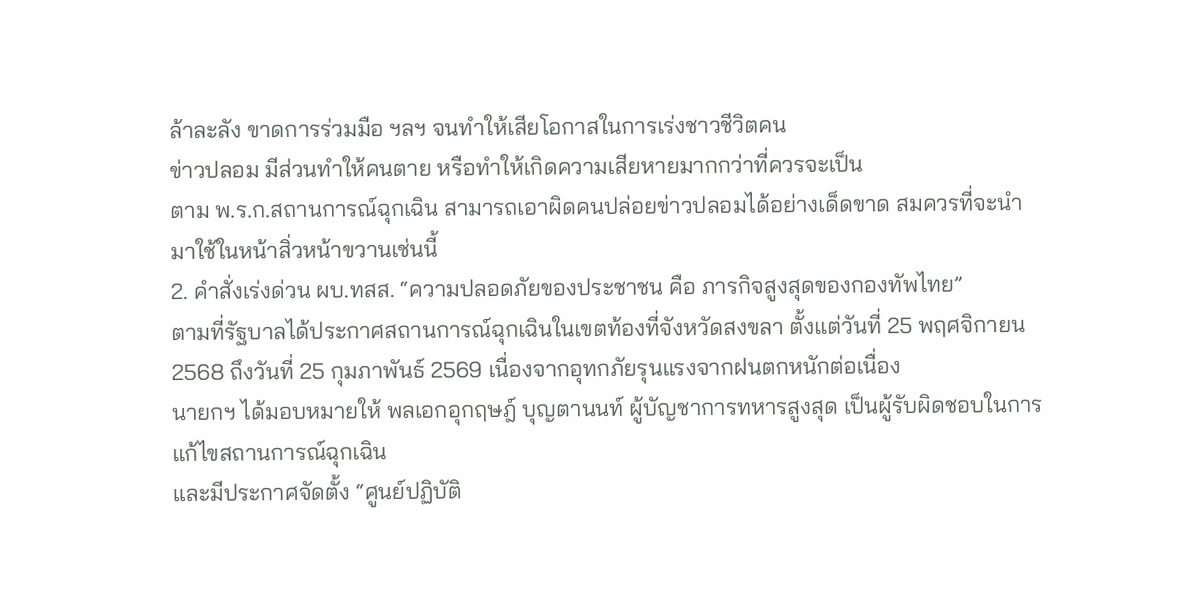ล้าละลัง ขาดการร่วมมือ ฯลฯ จนทำให้เสียโอกาสในการเร่งชาวชีวิตคน
ข่าวปลอม มีส่วนทำให้คนตาย หรือทำให้เกิดความเสียหายมากกว่าที่ควรจะเป็น
ตาม พ.ร.ก.สถานการณ์ฉุกเฉิน สามารถเอาผิดคนปล่อยข่าวปลอมได้อย่างเด็ดขาด สมควรที่จะนำมาใช้ในหน้าสิ่วหน้าขวานเช่นนี้
2. คำสั่งเร่งด่วน ผบ.ทสส. “ความปลอดภัยของประชาชน คือ ภารกิจสูงสุดของกองทัพไทย”
ตามที่รัฐบาลได้ประกาศสถานการณ์ฉุกเฉินในเขตท้องที่จังหวัดสงขลา ตั้งแต่วันที่ 25 พฤศจิกายน 2568 ถึงวันที่ 25 กุมภาพันธ์ 2569 เนื่องจากอุทกภัยรุนแรงจากฝนตกหนักต่อเนื่อง
นายกฯ ได้มอบหมายให้ พลเอกอุกฤษฎ์ บุญตานนท์ ผู้บัญชาการทหารสูงสุด เป็นผู้รับผิดชอบในการแก้ไขสถานการณ์ฉุกเฉิน
และมีประกาศจัดตั้ง “ศูนย์ปฏิบัติ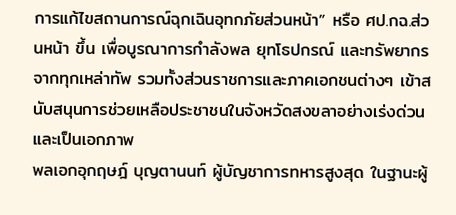การแก้ไขสถานการณ์ฉุกเฉินอุทกภัยส่วนหน้า” หรือ ศป.กฉ.ส่วนหน้า ขึ้น เพื่อบูรณาการกำลังพล ยุทโธปกรณ์ และทรัพยากรจากทุกเหล่าทัพ รวมทั้งส่วนราชการและภาคเอกชนต่างๆ เข้าสนับสนุนการช่วยเหลือประชาชนในจังหวัดสงขลาอย่างเร่งด่วนและเป็นเอกภาพ
พลเอกอุกฤษฎ์ บุญตานนท์ ผู้บัญชาการทหารสูงสุด ในฐานะผู้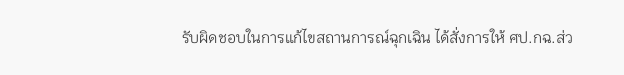รับผิดชอบในการแก้ไขสถานการณ์ฉุกเฉิน ได้สั่งการให้ ศป.กฉ.ส่ว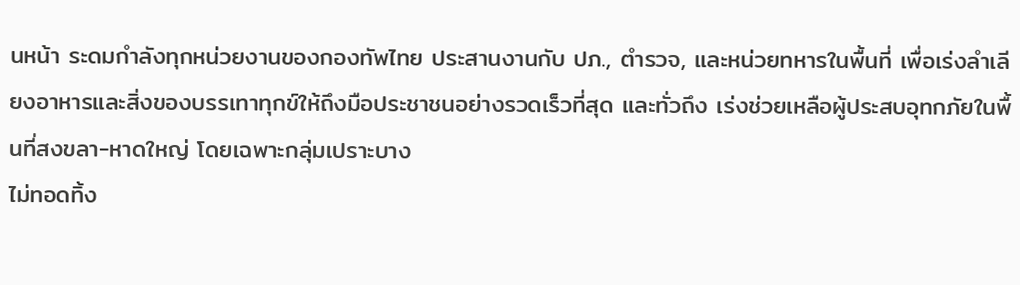นหน้า ระดมกำลังทุกหน่วยงานของกองทัพไทย ประสานงานกับ ปภ., ตำรวจ, และหน่วยทหารในพื้นที่ เพื่อเร่งลำเลียงอาหารและสิ่งของบรรเทาทุกข์ให้ถึงมือประชาชนอย่างรวดเร็วที่สุด และทั่วถึง เร่งช่วยเหลือผู้ประสบอุทกภัยในพื้นที่สงขลา-หาดใหญ่ โดยเฉพาะกลุ่มเปราะบาง
ไม่ทอดทิ้ง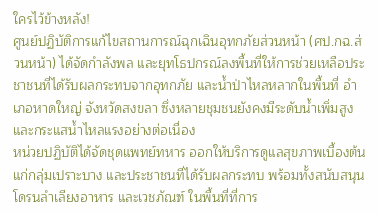ใครไว้ข้างหลัง!
ศูนย์ปฏิบัติการแก้ไขสถานการณ์ฉุกเฉินอุทกภัยส่วนหน้า (ศป.กฉ.ส่วนหน้า) ได้จัดกำลังพล และยุทโธปกรณ์ลงพื้นที่ให้การช่วยเหลือประชาชนที่ได้รับผลกระทบจากอุทกภัย และน้ำป่าไหลหลากในพื้นที่ อำเภอหาดใหญ่ จังหวัดสงขลา ซึ่งหลายชุมชนยังคงมีระดับน้ำเพิ่มสูง และกระแสน้ำไหลแรงอย่างต่อเนื่อง
หน่วยปฏิบัติได้จัดชุดแพทย์ทหาร ออกให้บริการดูแลสุขภาพเบื้องต้นแก่กลุ่มเปราะบาง และประชาชนที่ได้รับผลกระทบ พร้อมทั้งสนับสนุนโดรนลำเลียงอาหาร และเวชภัณฑ์ ในพื้นที่ที่การ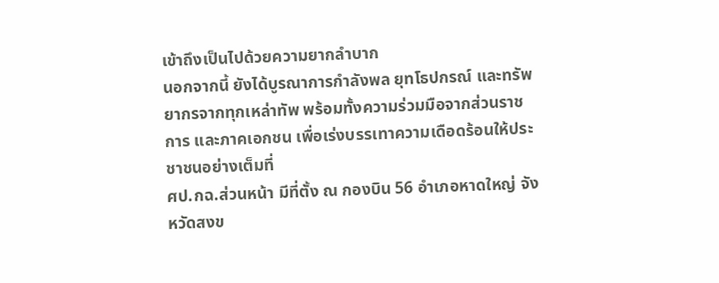เข้าถึงเป็นไปด้วยความยากลำบาก
นอกจากนี้ ยังได้บูรณาการกำลังพล ยุทโธปกรณ์ และทรัพยากรจากทุกเหล่าทัพ พร้อมทั้งความร่วมมือจากส่วนราชการ และภาคเอกชน เพื่อเร่งบรรเทาความเดือดร้อนให้ประชาชนอย่างเต็มที่
ศป.กฉ.ส่วนหน้า มีที่ตั้ง ณ กองบิน 56 อำเภอหาดใหญ่ จังหวัดสงข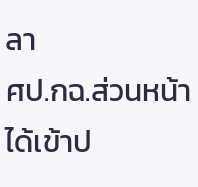ลา
ศป.กฉ.ส่วนหน้า ได้เข้าป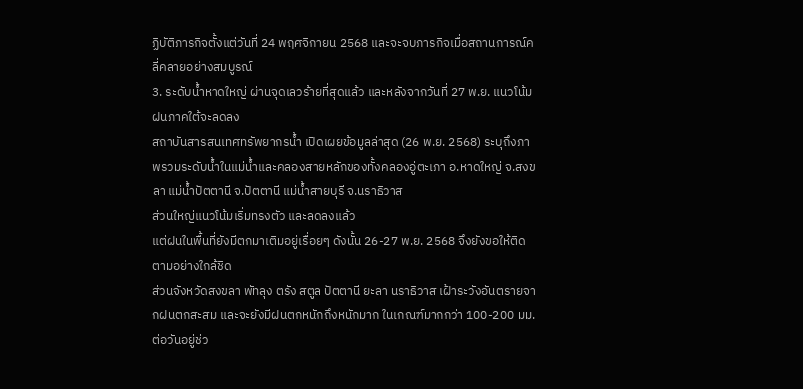ฏิบัติภารกิจตั้งแต่วันที่ 24 พฤศจิกายน 2568 และจะจบภารกิจเมื่อสถานการณ์คลี่คลายอย่างสมบูรณ์
3. ระดับน้ำหาดใหญ่ ผ่านจุดเลวร้ายที่สุดแล้ว และหลังจากวันที่ 27 พ.ย. แนวโน้มฝนภาคใต้จะลดลง
สถาบันสารสนเทศทรัพยากรน้ำ เปิดเผยข้อมูลล่าสุด (26 พ.ย. 2568) ระบุถึงภาพรวมระดับน้ำในแม่น้ำและคลองสายหลักของทั้งคลองอู่ตะเภา อ.หาดใหญ่ จ.สงขลา แม่น้ำปัตตานี จ.ปัตตานี แม่น้ำสายบุรี จ.นราธิวาส
ส่วนใหญ่แนวโน้มเริ่มทรงตัว และลดลงแล้ว
แต่ฝนในพื้นที่ยังมีตกมาเติมอยู่เรื่อยๆ ดังนั้น 26-27 พ.ย. 2568 จึงยังขอให้ติดตามอย่างใกล้ชิด
ส่วนจังหวัดสงขลา พัทลุง ตรัง สตูล ปัตตานี ยะลา นราธิวาส เฝ้าระวังอันตรายจากฝนตกสะสม และจะยังมีฝนตกหนักถึงหนักมาก ในเกณฑ์มากกว่า 100-200 มม. ต่อวันอยู่ช่ว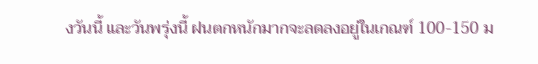งวันนี้ และวันพรุ่งนี้ ฝนตกหนักมากจะลดลงอยู่ในเกณฑ์ 100-150 ม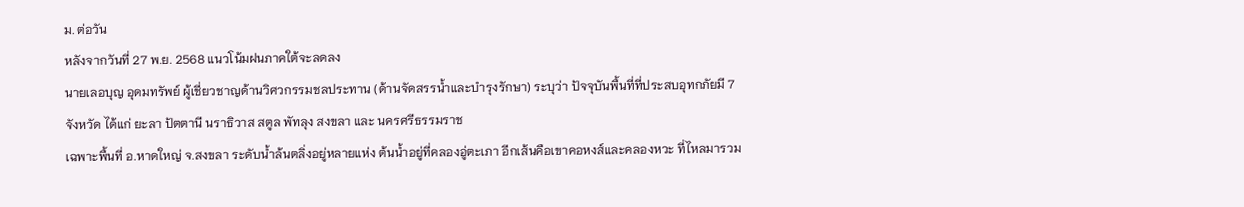ม. ต่อวัน
หลังจากวันที่ 27 พ.ย. 2568 แนวโน้มฝนภาคใต้จะลดลง
นายเลอบุญ อุดมทรัพย์ ผู้เชี่ยวชาญด้านวิศวกรรมชลประทาน (ด้านจัดสรรน้ำและบำรุงรักษา) ระบุว่า ปัจจุบันพื้นที่ที่ประสบอุทกภัยมี 7 จังหวัด ได้แก่ ยะลา ปัตตานี นราธิวาส สตูล พัทลุง สงขลา และ นครศรีธรรมราช
เฉพาะพื้นที่ อ.หาดใหญ่ จ.สงขลา ระดับนํ้าล้นตลิ่งอยู่หลายแห่ง ต้นนํ้าอยู่ที่คลองอู่ตะเภา อีกเส้นคือเขาคอหงส์และคลองหวะ ที่ไหลมารวม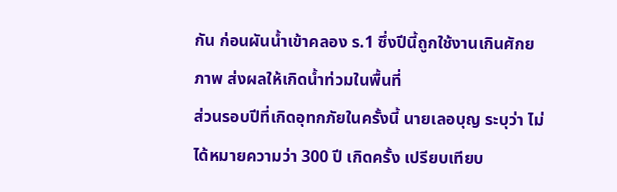กัน ก่อนผันนํ้าเข้าคลอง ร.1 ซึ่งปีนี้ถูกใช้งานเกินศักยภาพ ส่งผลให้เกิดนํ้าท่วมในพื้นที่
ส่วนรอบปีที่เกิดอุทกภัยในครั้งนี้ นายเลอบุญ ระบุว่า ไม่ได้หมายความว่า 300 ปี เกิดครั้ง เปรียบเทียบ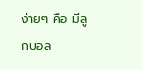ง่ายๆ คือ มีลูกบอล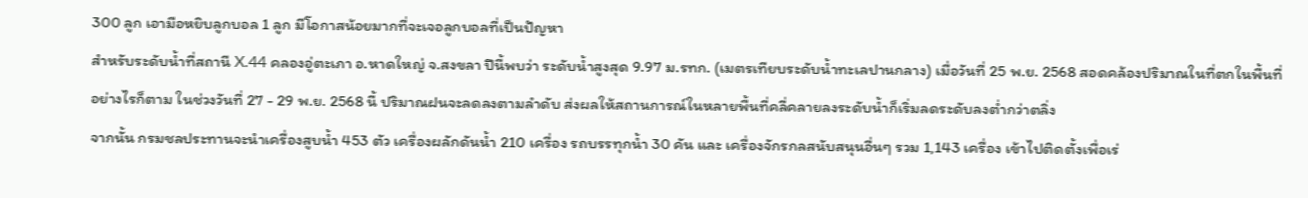300 ลูก เอามือหยิบลูกบอล 1 ลูก มีโอกาสน้อยมากที่จะเจอลูกบอลที่เป็นปัญหา
สําหรับระดับนํ้าที่สถานี X.44 คลองอู่ตะเภา อ.หาดใหญ่ จ.สงขลา ปีนี้พบว่า ระดับนํ้าสูงสุด 9.97 ม.รทก. (เมตรเทียบระดับน้ำทะเลปานกลาง) เมื่อวันที่ 25 พ.ย. 2568 สอดคล้องปริมาณในที่ตกในพื้นที่
อย่างไรก็ตาม ในช่วงวันที่ 27 - 29 พ.ย. 2568 นี้ ปริมาณฝนจะลดลงตามลําดับ ส่งผลให้สถานการณ์ในหลายพื้นที่คลี่คลายลงระดับนํ้าก็เริ่มลดระดับลงต่ำกว่าตลิ่ง
จากนั้น กรมชลประทานจะนําเครื่องสูบนํ้า 453 ตัว เครื่องผลักดันนํ้า 210 เครื่อง รถบรรทุกนํ้า 30 คัน และ เครื่องจักรกลสนับสนุนอื่นๆ รวม 1,143 เครื่อง เข้าไปติดตั้งเพื่อเร่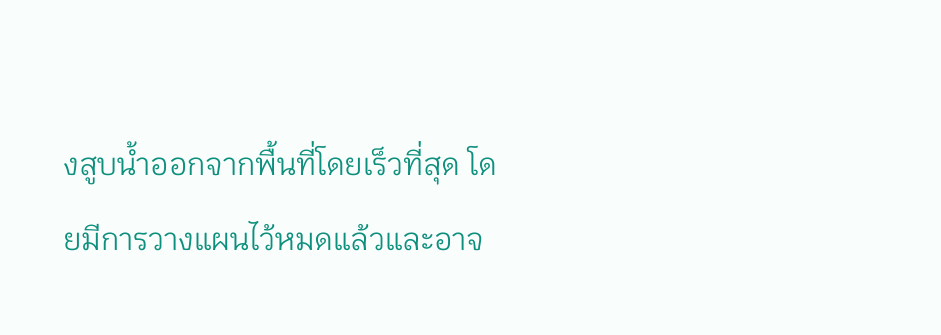งสูบนํ้าออกจากพื้นที่โดยเร็วที่สุด โดยมีการวางแผนไว้หมดแล้วและอาจ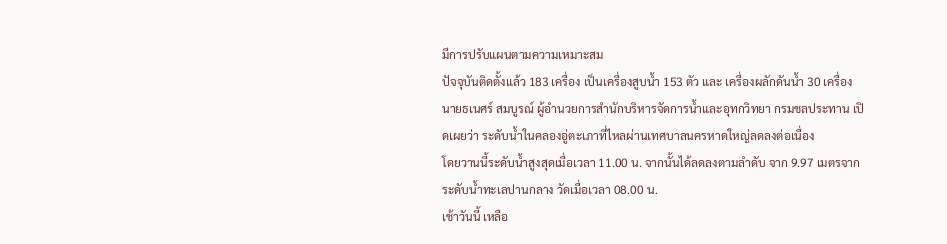มีการปรับแผนตามความเหมาะสม
ปัจจุบันติดตั้งแล้ว 183 เครื่อง เป็นเครื่องสูบนํ้า 153 ตัว และ เครื่องผลักดันนํ้า 30 เครื่อง
นายธเนศร์ สมบูรณ์ ผู้อำนวยการสำนักบริหารจัดการน้ำและอุทกวิทยา กรมชลประทาน เปิดเผยว่า ระดับน้ำในคลองอู่ตะเภาที่ไหลผ่านเทศบาลนครหาดใหญ่ลดลงต่อเนื่อง
โดยวานนี้ระดับน้ำสูงสุดเมื่อเวลา 11.00 น. จากนั้นได้ลดลงตามลำดับ จาก 9.97 เมตรจากระดับน้ำทะเลปานกลาง วัดเมื่อเวลา 08.00 น.
เช้าวันนี้ เหลือ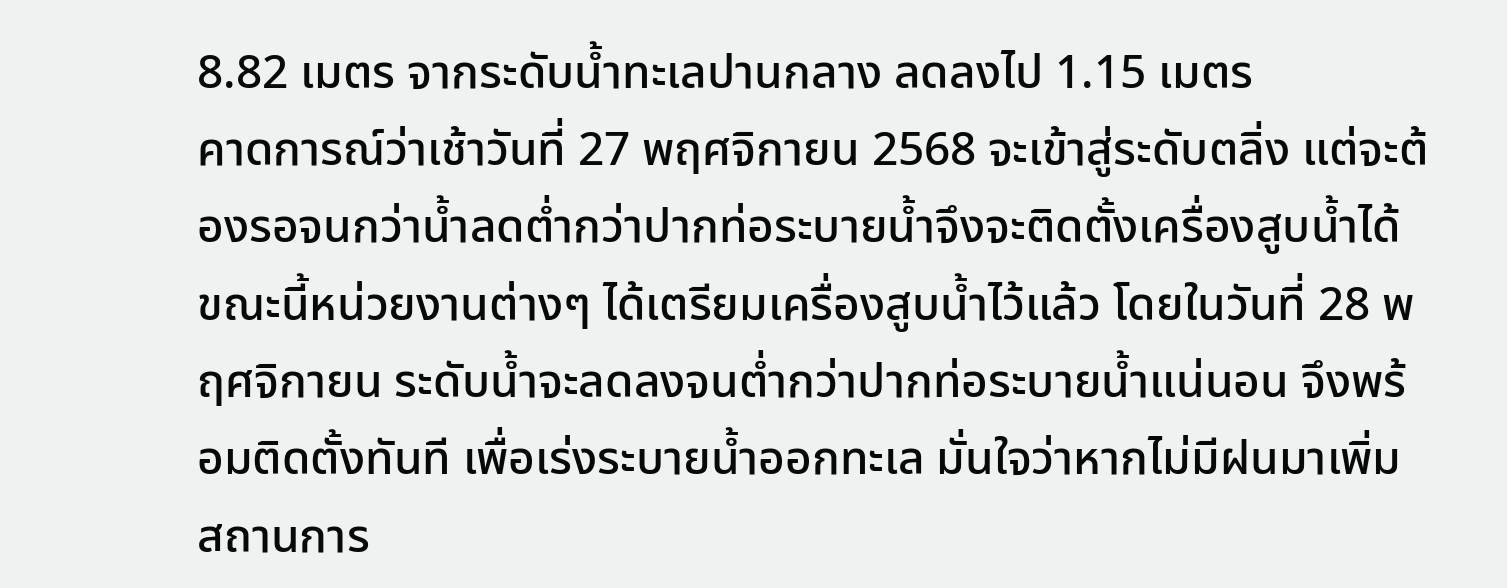8.82 เมตร จากระดับน้ำทะเลปานกลาง ลดลงไป 1.15 เมตร
คาดการณ์ว่าเช้าวันที่ 27 พฤศจิกายน 2568 จะเข้าสู่ระดับตลิ่ง แต่จะต้องรอจนกว่าน้ำลดต่ำกว่าปากท่อระบายน้ำจึงจะติดตั้งเครื่องสูบน้ำได้
ขณะนี้หน่วยงานต่างๆ ได้เตรียมเครื่องสูบน้ำไว้แล้ว โดยในวันที่ 28 พฤศจิกายน ระดับน้ำจะลดลงจนต่ำกว่าปากท่อระบายน้ำแน่นอน จึงพร้อมติดตั้งทันที เพื่อเร่งระบายน้ำออกทะเล มั่นใจว่าหากไม่มีฝนมาเพิ่ม สถานการ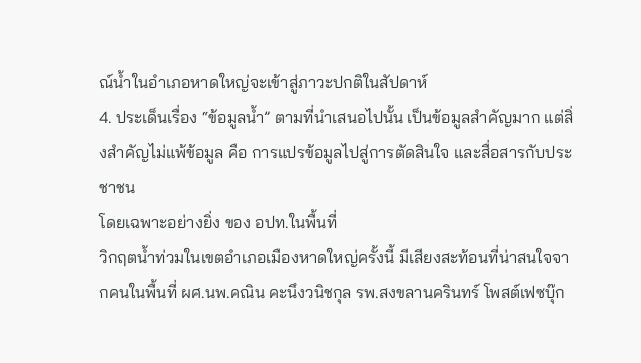ณ์น้ำในอำเภอหาดใหญ่จะเข้าสู่ภาวะปกติในสัปดาห์
4. ประเด็นเรื่อง “ข้อมูลน้ำ” ตามที่นำเสนอไปนั้น เป็นข้อมูลสำคัญมาก แต่สิ่งสำคัญไม่แพ้ข้อมูล คือ การแปรข้อมูลไปสู่การตัดสินใจ และสื่อสารกับประชาชน
โดยเฉพาะอย่างยิ่ง ของ อปท.ในพื้นที่
วิกฤตน้ำท่วมในเขตอำเภอเมืองหาดใหญ่ครั้งนี้ มีเสียงสะท้อนที่น่าสนใจจากคนในพื้นที่ ผศ.นพ.คณิน คะนึงวนิชกุล รพ.สงขลานครินทร์ โพสต์เฟซบุ๊ก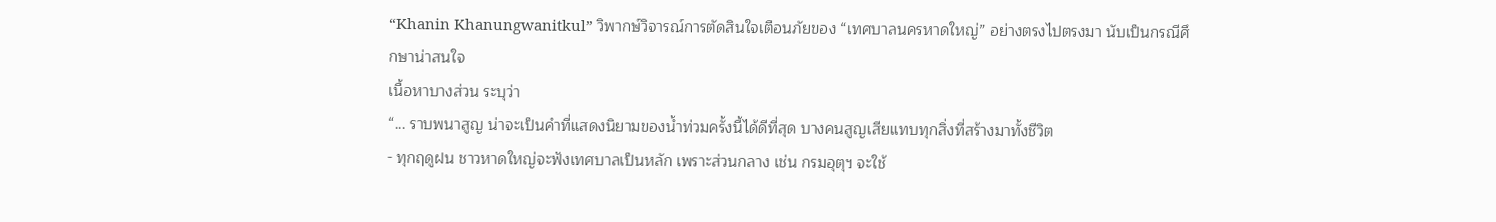“Khanin Khanungwanitkul” วิพากษ์วิจารณ์การตัดสินใจเตือนภัยของ “เทศบาลนครหาดใหญ่” อย่างตรงไปตรงมา นับเป็นกรณีศึกษาน่าสนใจ
เนื้อหาบางส่วน ระบุว่า
“... ราบพนาสูญ น่าจะเป็นคำที่แสดงนิยามของน้ำท่วมครั้งนี้ได้ดีที่สุด บางคนสูญเสียแทบทุกสิ่งที่สร้างมาทั้งชีวิต
- ทุกฤดูฝน ชาวหาดใหญ่จะฟังเทศบาลเป็นหลัก เพราะส่วนกลาง เช่น กรมอุตุฯ จะใช้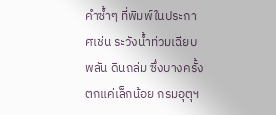คำซ้ำๆ ที่พิมพ์ในประกาศเช่น ระวังน้ำท่วมเฉียบพลัน ดินถล่ม ซึ่งบางครั้ง ตกแค่เล็กน้อย กรมอุตุฯ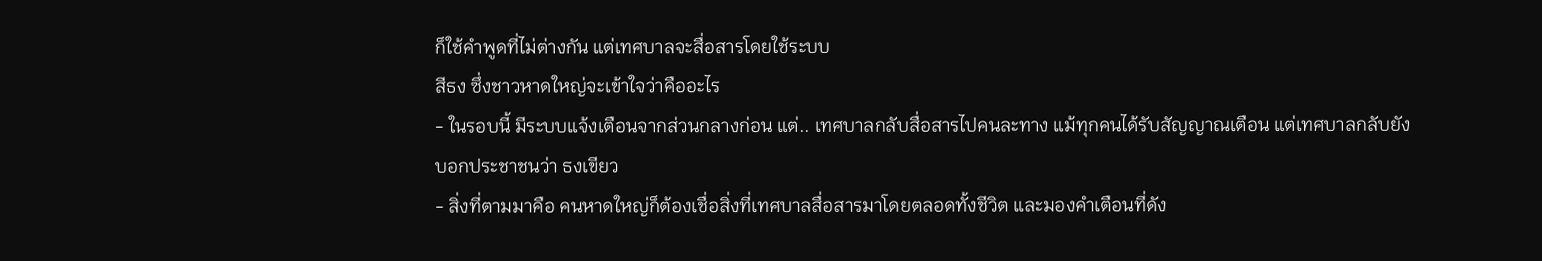ก็ใช้คำพูดที่ไม่ต่างกัน แต่เทศบาลจะสื่อสารโดยใช้ระบบ
สีธง ซึ่งชาวหาดใหญ่จะเข้าใจว่าคืออะไร
- ในรอบนี้ มีระบบแจ้งเตือนจากส่วนกลางก่อน แต่.. เทศบาลกลับสื่อสารไปคนละทาง แม้ทุกคนได้รับสัญญาณเตือน แต่เทศบาลกลับยังบอกประชาชนว่า ธงเขียว
- สิ่งที่ตามมาคือ คนหาดใหญ่ก็ต้องเชื่อสิ่งที่เทศบาลสื่อสารมาโดยตลอดทั้งชีวิต และมองคำเตือนที่ดัง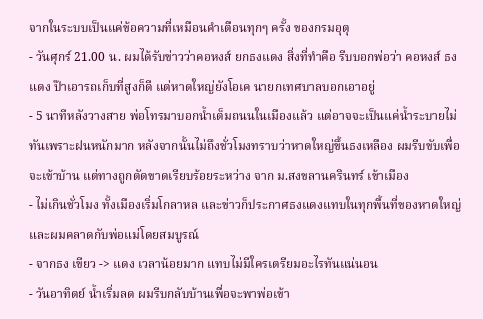จากในระบบเป็นแค่ข้อความที่เหมือนคำเตือนทุกๆ ครั้ง ของกรมอุตุ
- วันศุกร์ 21.00 น. ผมได้รับข่าวว่าคอหงส์ ยกธงแดง สิ่งที่ทำคือ รีบบอกพ่อว่า คอหงส์ ธงแดง ป๊าเอารถเก็บที่สูงก็ดี แต่หาดใหญ่ยังโอเค นายกเทศบาลบอกเอาอยู่
- 5 นาทีหลังวางสาย พ่อโทรมาบอกน้ำเต็มถนนในเมืองแล้ว แต่อาจจะเป็นแค่น้ำระบายไม่ทันเพราะฝนหนักมาก หลังจากนั้นไม่ถึงชั่วโมงทราบว่าหาดใหญ่ขึ้นธงเหลือง ผมรีบขับเพื่อจะเข้าบ้าน แต่ทางถูกตัดขาดเรียบร้อยระหว่าง จาก ม.สงขลานครินทร์ เข้าเมือง
- ไม่เกินชั่วโมง ทั้งเมืองเริ่มโกลาหล และข่าวก็ประกาศธงแดงแทบในทุกพื้นที่ของหาดใหญ่ และผมคลาดกับพ่อแม่โดยสมบูรณ์
- จากธง เขียว -> แดง เวลาน้อยมาก แทบไม่มีใครเตรียมอะไรทันแน่นอน
- วันอาทิตย์ น้ำเริ่มลด ผมรีบกลับบ้านเพื่อจะพาพ่อเข้า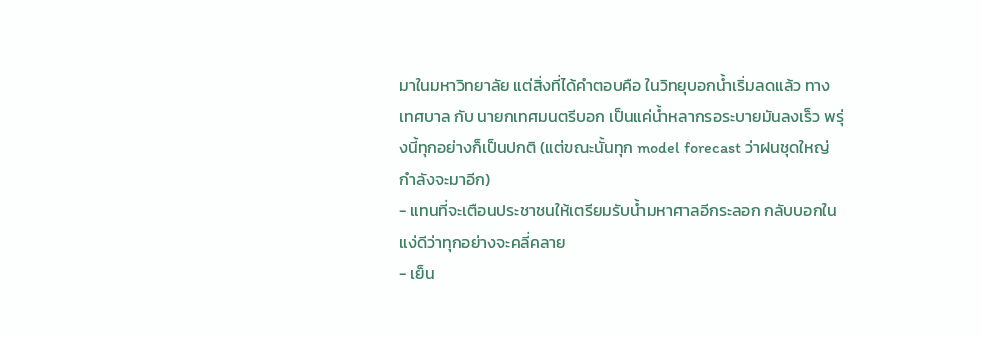มาในมหาวิทยาลัย แต่สิ่งที่ได้คำตอบคือ ในวิทยุบอกน้ำเริ่มลดแล้ว ทางเทศบาล กับ นายกเทศมนตรีบอก เป็นแค่น้ำหลากรอระบายมันลงเร็ว พรุ่งนี้ทุกอย่างก็เป็นปกติ (แต่ขณะนั้นทุก model forecast ว่าฝนชุดใหญ่กำลังจะมาอีก)
- แทนที่จะเตือนประชาชนให้เตรียมรับน้ำมหาศาลอีกระลอก กลับบอกในแง่ดีว่าทุกอย่างจะคลี่คลาย
- เย็น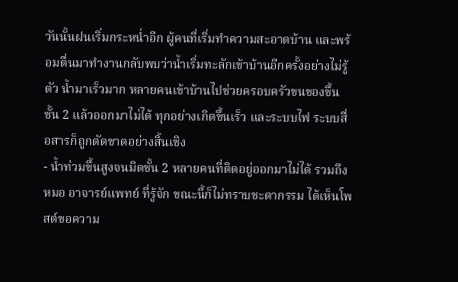วันนั้นฝนเริ่มกระหน่ำอีก ผู้คนที่เริ่มทำความสะอาดบ้าน และพร้อมตื่นมาทำงานกลับพบว่าน้ำเริ่มทะลักเข้าบ้านอีกครั้งอย่างไม่รู้ตัว น้ำมาเร็วมาก หลายคนเข้าบ้านไปช่วยครอบครัวขนของขึ้นชั้น 2 แล้วออกมาไม่ได้ ทุกอย่างเกิดขึ้นเร็ว และระบบไฟ ระบบสื่อสารก็ถูกตัดขาดอย่างสิ้นเชิง
- น้ำท่วมขึ้นสูงจนมิดชั้น 2 หลายคนที่ติดอยู่ออกมาไม่ได้ รวมถึง หมอ อาจารย์แพทย์ ที่รู้จัก ขณะนี้ก็ไม่ทราบชะตากรรม ได้เห็นโพสต์ขอความ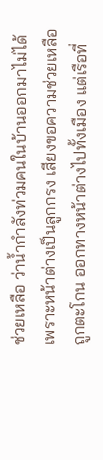ช่วยเหลือ ว่าน้ำกำลังท่วมคนในบ้านออกมาไม่ได้เพราะหน้าต่างเป็นลูกกรง เสียงขอความช่วยเหลือถูกตะโกน ออกทางหน้าต่างไปทั้งเมือง แต่เรือที่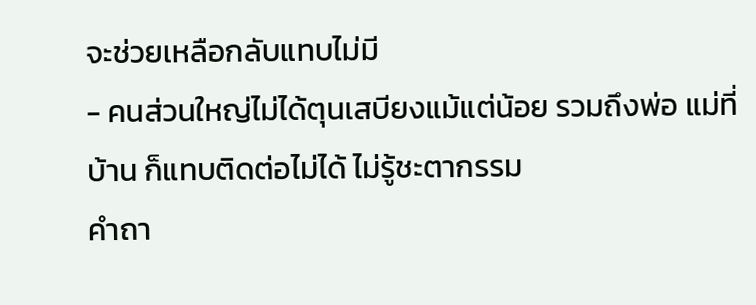จะช่วยเหลือกลับแทบไม่มี
- คนส่วนใหญ่ไม่ได้ตุนเสบียงแม้แต่น้อย รวมถึงพ่อ แม่ที่บ้าน ก็แทบติดต่อไม่ได้ ไม่รู้ชะตากรรม
คำถา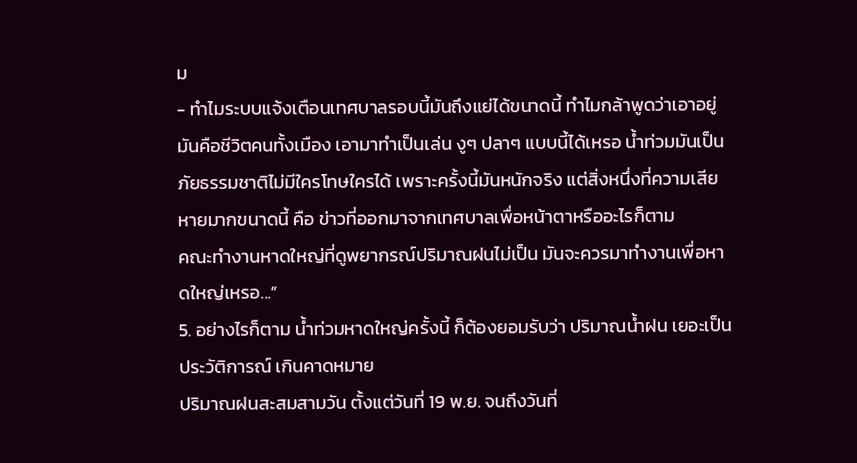ม
- ทำไมระบบแจ้งเตือนเทศบาลรอบนี้มันถึงแย่ได้ขนาดนี้ ทำไมกล้าพูดว่าเอาอยู่ มันคือชีวิตคนทั้งเมือง เอามาทำเป็นเล่น งูๆ ปลาๆ แบบนี้ได้เหรอ น้ำท่วมมันเป็นภัยธรรมชาติไม่มีใครโทษใครได้ เพราะครั้งนี้มันหนักจริง แต่สิ่งหนึ่งที่ความเสียหายมากขนาดนี้ คือ ข่าวที่ออกมาจากเทศบาลเพื่อหน้าตาหรืออะไรก็ตาม
คณะทำงานหาดใหญ่ที่ดูพยากรณ์ปริมาณฝนไม่เป็น มันจะควรมาทำงานเพื่อหาดใหญ่เหรอ...”
5. อย่างไรก็ตาม น้ำท่วมหาดใหญ่ครั้งนี้ ก็ต้องยอมรับว่า ปริมาณน้ำฝน เยอะเป็นประวัติการณ์ เกินคาดหมาย
ปริมาณฝนสะสมสามวัน ตั้งแต่วันที่ 19 พ.ย. จนถึงวันที่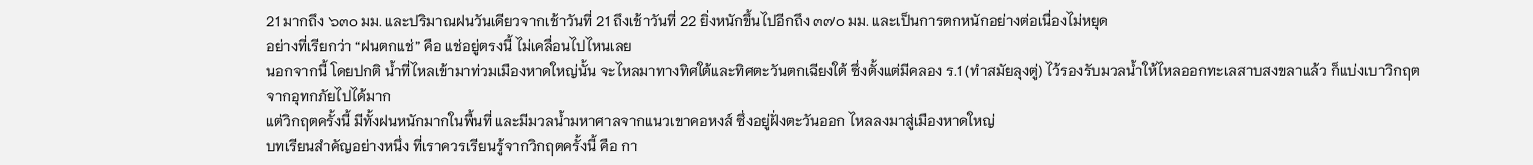21 มากถึง ๖๓๐ มม. และปริมาณฝนวันเดียวจากเช้าวันที่ 21 ถึงเช้าวันที่ 22 ยิ่งหนักขึ้นไปอีกถึง ๓๗๐ มม. และเป็นการตกหนักอย่างต่อเนื่องไม่หยุด
อย่างที่เรียกว่า “ฝนตกแช่” คือ แช่อยู่ตรงนี้ ไม่เคลื่อนไปไหนเลย
นอกจากนี้ โดยปกติ น้ำที่ไหลเข้ามาท่วมเมืองหาดใหญ่นั้น จะไหลมาทางทิศใต้และทิศตะวันตกเฉียงใต้ ซึ่งตั้งแต่มีคลอง ร.1 (ทำสมัยลุงตู่) ไว้รองรับมวลน้ำให้ไหลออกทะเลสาบสงขลาแล้ว ก็แบ่งเบาวิกฤตจากอุทกภัยไปได้มาก
แต่วิกฤตครั้งนี้ มีทั้งฝนหนักมากในพื้นที่ และมีมวลน้ำมหาศาลจากแนวเขาคอหงส์ ซึ่งอยู่ฝั่งตะวันออก ไหลลงมาสู่เมืองหาดใหญ่
บทเรียนสำคัญอย่างหนึ่ง ที่เราควรเรียนรู้จากวิกฤตครั้งนี้ คือ กา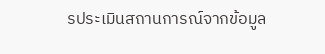รประเมินสถานการณ์จากข้อมูล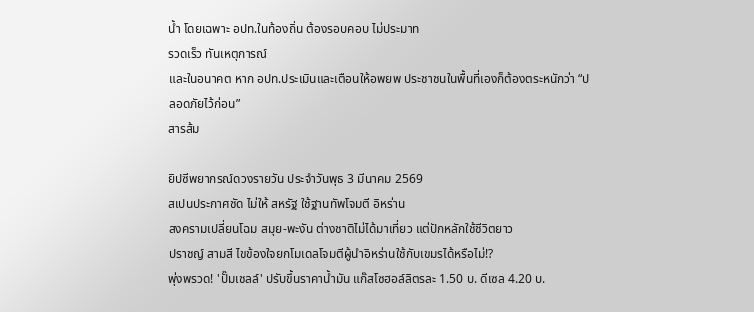น้ำ โดยเฉพาะ อปท.ในท้องถิ่น ต้องรอบคอบ ไม่ประมาท
รวดเร็ว ทันเหตุการณ์
และในอนาคต หาก อปท.ประเมินและเตือนให้อพยพ ประชาชนในพื้นที่เองก็ต้องตระหนักว่า “ปลอดภัยไว้ก่อน”
สารส้ม

ยิปซีพยากรณ์ดวงรายวัน ประจำวันพุธ 3 มีนาคม 2569
สเปนประกาศชัด ไม่ให้ สหรัฐ ใช้ฐานทัพโจมตี อิหร่าน
สงครามเปลี่ยนโฉม สมุย-พะงัน ต่างชาติไม่ได้มาเที่ยว แต่ปักหลักใช้ชีวิตยาว
ปราชญ์ สามสี ไขข้องใจยกโมเดลโจมตีผู้นำอิหร่านใช้กับเขมรได้หรือไม่!?
พุ่งพรวด! 'ปั๊มเชลล์' ปรับขึ้นราคาน้ำมัน แก๊สโซฮอล์ลิตรละ 1.50 บ. ดีเซล 4.20 บ.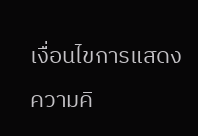เงื่อนไขการแสดงความคิ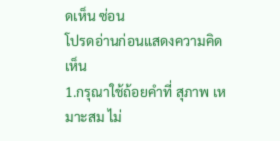ดเห็น ซ่อน
โปรดอ่านก่อนแสดงความคิดเห็น
1.กรุณาใช้ถ้อยคำที่ สุภาพ เหมาะสม ไม่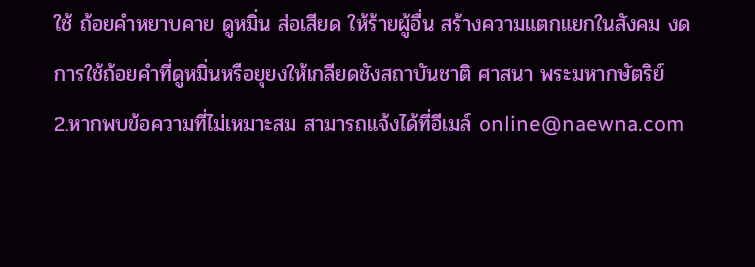ใช้ ถ้อยคำหยาบคาย ดูหมิ่น ส่อเสียด ให้ร้ายผู้อื่น สร้างความแตกแยกในสังคม งดการใช้ถ้อยคำที่ดูหมิ่นหรือยุยงให้เกลียดชังสถาบันชาติ ศาสนา พระมหากษัตริย์
2.หากพบข้อความที่ไม่เหมาะสม สามารถแจ้งได้ที่อีเมล์ online@naewna.com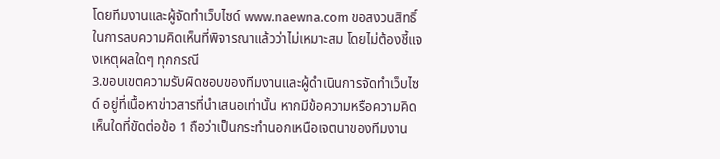โดยทีมงานและผู้จัดทำเว็บไซด์ www.naewna.com ขอสงวนสิทธิ์ในการลบความคิดเห็นที่พิจารณาแล้วว่าไม่เหมาะสม โดยไม่ต้องชี้แจงเหตุผลใดๆ ทุกกรณี
3.ขอบเขตความรับผิดชอบของทีมงานและผู้ดำเนินการจัดทำเว็บไซด์ อยู่ที่เนื้อหาข่าวสารที่นำเสนอเท่านั้น หากมีข้อความหรือความคิดเห็นใดที่ขัดต่อข้อ 1 ถือว่าเป็นกระทำนอกเหนือเจตนาของทีมงาน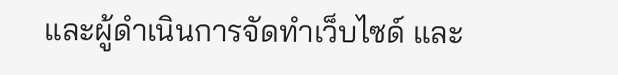และผู้ดำเนินการจัดทำเว็บไซด์ และ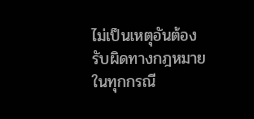ไม่เป็นเหตุอันต้องรับผิดทางกฎหมายในทุกกรณี